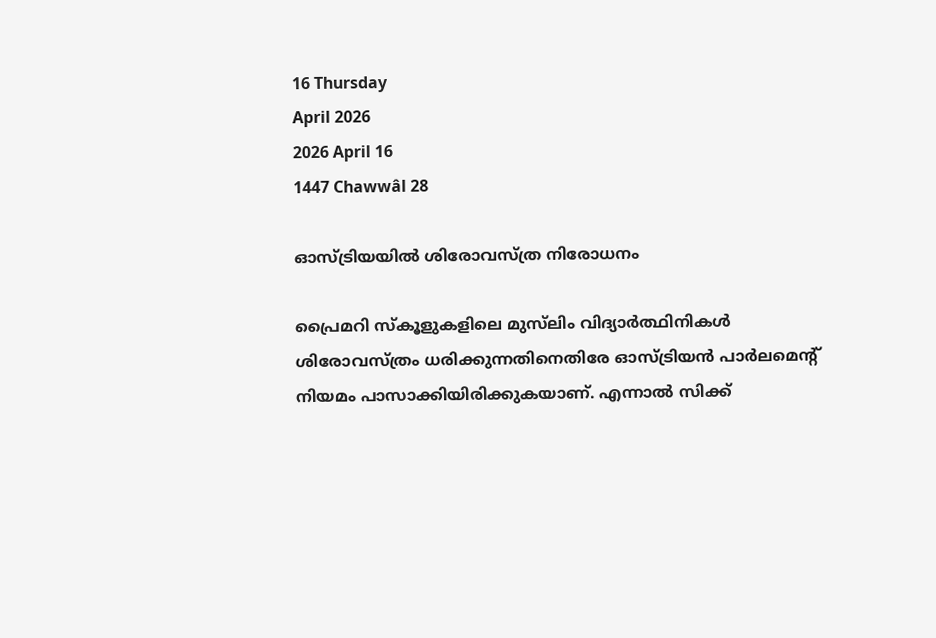16 Thursday
April 2026
2026 April 16
1447 Chawwâl 28

ഓസ്ട്രിയയില്‍ ശിരോവസ്ത്ര നിരോധനം

പ്രൈമറി സ്‌കൂളുകളിലെ മുസ്‌ലിം വിദ്യാര്‍ത്ഥിനികള്‍ ശിരോവസ്ത്രം ധരിക്കുന്നതിനെതിരേ ഓസ്ട്രിയന്‍ പാര്‍ലമെന്റ് നിയമം പാസാക്കിയിരിക്കുകയാണ്. എന്നാല്‍ സിക്ക്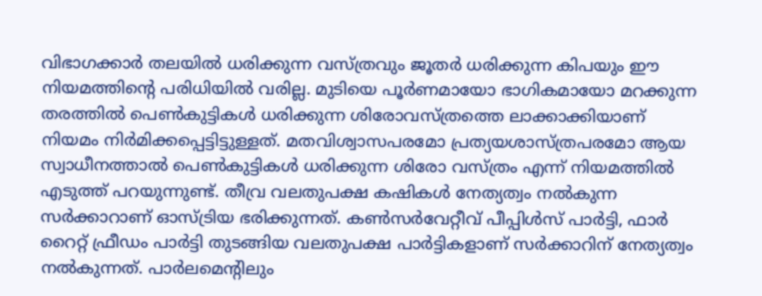വിഭാഗക്കാര്‍ തലയില്‍ ധരിക്കുന്ന വസ്ത്രവും ജൂതര്‍ ധരിക്കുന്ന കിപയും ഈ നിയമത്തിന്റെ പരിധിയില്‍ വരില്ല. മുടിയെ പൂര്‍ണമായോ ഭാഗികമായോ മറക്കുന്ന തരത്തില്‍ പെണ്‍കുട്ടികള്‍ ധരിക്കുന്ന ശിരോവസ്ത്രത്തെ ലാക്കാക്കിയാണ് നിയമം നിര്‍മിക്കപ്പെട്ടിട്ടുള്ളത്. മതവിശ്വാസപരമോ പ്രത്യയശാസ്ത്രപരമോ ആയ സ്വാധീനത്താല്‍ പെണ്‍കുട്ടികള്‍ ധരിക്കുന്ന ശിരോ വസ്ത്രം എന്ന് നിയമത്തില്‍ എടുത്ത് പറയുന്നുണ്ട്. തീവ്ര വലതുപക്ഷ കഷികള്‍ നേത്യത്വം നല്‍കുന്ന സര്‍ക്കാറാണ് ഓസ്ട്രിയ ഭരിക്കുന്നത്. കണ്‍സര്‍വേറ്റീവ് പീപ്പിള്‍സ് പാര്‍ട്ടി, ഫാര്‍ റൈറ്റ് ഫ്രീഡം പാര്‍ട്ടി തുടങ്ങിയ വലതുപക്ഷ പാര്‍ട്ടികളാണ് സര്‍ക്കാറിന് നേത്യത്വം നല്‍കുന്നത്. പാര്‍ലമെന്റിലും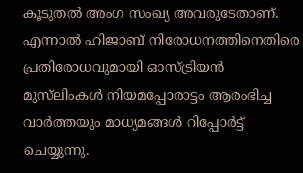കൂടുതല്‍ അംഗ സംഖ്യ അവരുടേതാണ്. എന്നാല്‍ ഹിജാബ് നിരോധനത്തിനെതിരെ പ്രതിരോധവുമായി ഓസ്ട്രിയന്‍ മുസ്‌ലിംകള്‍ നിയമപ്പോരാട്ടം ആരംഭിച്ച വാര്‍ത്തയും മാധ്യമങ്ങള്‍ റിപ്പോര്‍ട്ട് ചെയ്യുന്നു.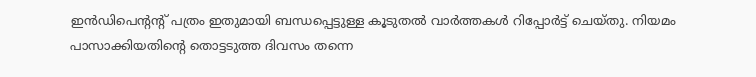ഇന്‍ഡിപെന്റന്റ് പത്രം ഇതുമായി ബന്ധപ്പെട്ടുള്ള കൂടുതല്‍ വാര്‍ത്തകള്‍ റിപ്പോര്‍ട്ട് ചെയ്തു. നിയമം പാസാക്കിയതിന്റെ തൊട്ടടുത്ത ദിവസം തന്നെ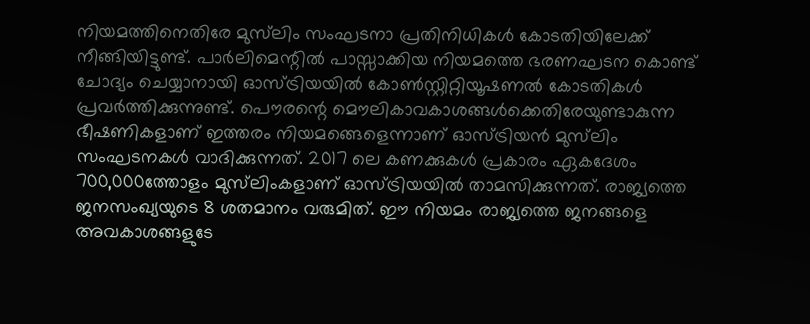നിയമത്തിനെതിരേ മുസ്‌ലിം സംഘടനാ പ്രതിനിധികള്‍ കോടതിയിലേക്ക് നീങ്ങിയിട്ടുണ്ട്. പാര്‍ലിമെന്റില്‍ പാസ്സാക്കിയ നിയമത്തെ ഭരണഘടന കൊണ്ട് ചോദ്യം ചെയ്യാനായി ഓസ്ട്രിയയില്‍ കോണ്‍സ്റ്റിറ്റിയൂഷണല്‍ കോടതികള്‍ പ്രവര്‍ത്തിക്കുന്നുണ്ട്. പൌരന്റെ മൌലികാവകാശങ്ങള്‍ക്കെതിരേയുണ്ടാകുന്ന ഭീഷണികളാണ് ഇത്തരം നിയമങ്ങെളെന്നാണ് ഓസ്ട്രിയന്‍ മുസ്‌ലിം സംഘടനകള്‍ വാദിക്കുന്നത്. 2017 ലെ കണക്കുകള്‍ പ്രകാരം ഏകദേശം 700,000ത്തോളം മുസ്‌ലിംകളാണ് ഓസ്ട്രിയയില്‍ താമസിക്കുന്നത്. രാജ്യത്തെ ജനസംഖ്യയുടെ 8 ശതമാനം വരുമിത്. ഈ നിയമം രാജ്യത്തെ ജനങ്ങളെ അവകാശങ്ങളുടേ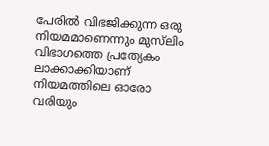പേരില്‍ വിഭജിക്കുന്ന ഒരു നിയമമാണെന്നും മുസ്‌ലിം വിഭാഗത്തെ പ്രത്യേകം ലാക്കാക്കിയാണ് നിയമത്തിലെ ഓരോ വരിയും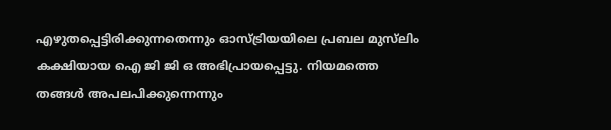എഴുതപ്പെട്ടിരിക്കുന്നതെന്നും ഓസ്ട്രിയയിലെ പ്രബല മുസ്‌ലിം കക്ഷിയായ ഐ ജി ജി ഒ അഭിപ്രായപ്പെട്ടു. നിയമത്തെ തങ്ങള്‍ അപലപിക്കുന്നെന്നും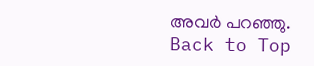അവര്‍ പറഞ്ഞു.
Back to Top